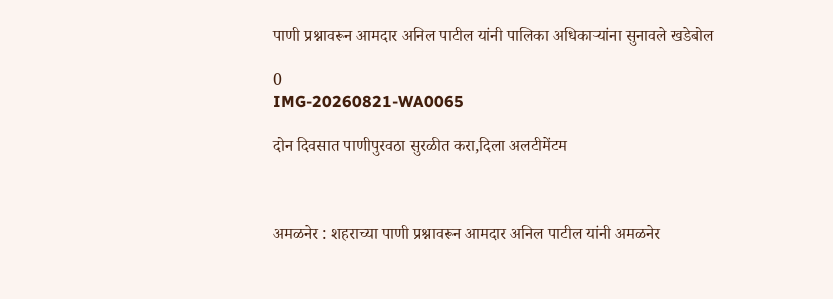पाणी प्रश्नावरून आमदार अनिल पाटील यांनी पालिका अधिकाऱ्यांना सुनावले खडेबोल

0
IMG-20260821-WA0065

दोन दिवसात पाणीपुरवठा सुरळीत करा,दिला अलटीमेंटम



अमळनेर : शहराच्या पाणी प्रश्नावरून आमदार अनिल पाटील यांनी अमळनेर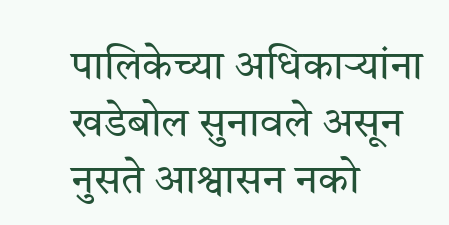पालिकेच्या अधिकाऱ्यांना खडेबोल सुनावले असून नुसते आश्वासन नको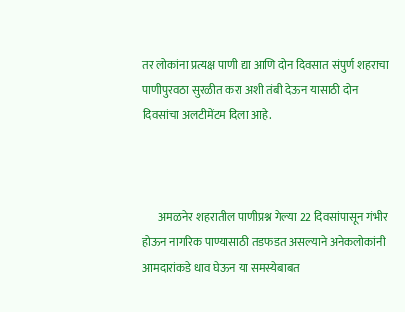तर लोकांना प्रत्यक्ष पाणी द्या आणि दोन दिवसात संपुर्ण शहराचा पाणीपुरवठा सुरळीत करा अशी तंबी देऊन यासाठी दोन दिवसांचा अलटीमेंटम दिला आहे.



       अमळनेर शहरातील पाणीप्रश्न गेल्या 22 दिवसांपासून गंभीर होऊन नागरिक पाण्यासाठी तडफडत असल्याने अनेकलोकांनी आमदारांकडे धाव घेऊन या समस्येबाबत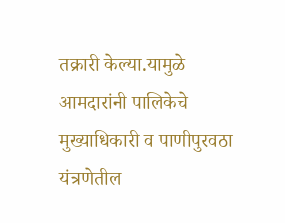तक्रारी केल्या.यामुळे आमदारांनी पालिकेचे मुख्याधिकारी व पाणीपुरवठा यंत्रणेतील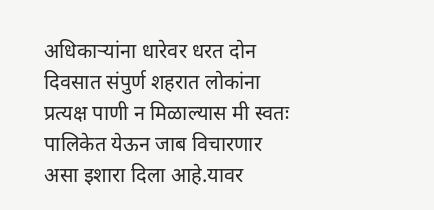अधिकाऱ्यांना धारेवर धरत दोन दिवसात संपुर्ण शहरात लोकांना प्रत्यक्ष पाणी न मिळाल्यास मी स्वतः पालिकेत येऊन जाब विचारणार असा इशारा दिला आहे.यावर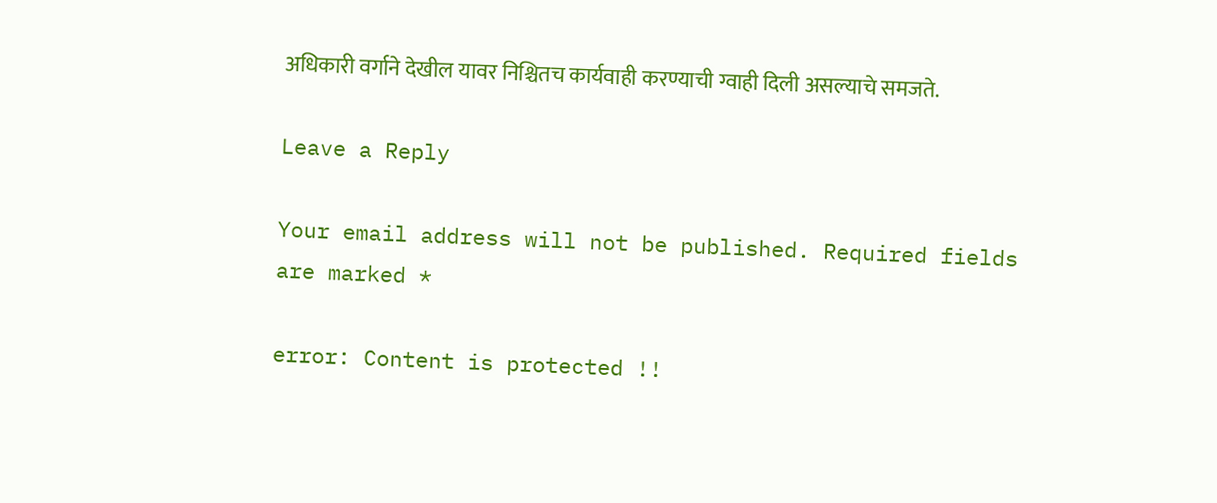अधिकारी वर्गाने देखील यावर निश्चितच कार्यवाही करण्याची ग्वाही दिली असल्याचे समजते.

Leave a Reply

Your email address will not be published. Required fields are marked *

error: Content is protected !!